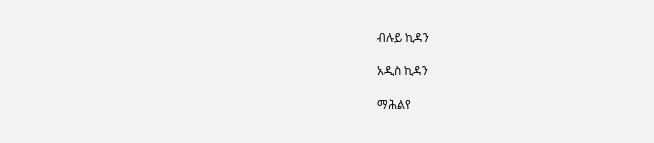ብሉይ ኪዳን

አዲስ ኪዳን

ማሕልየ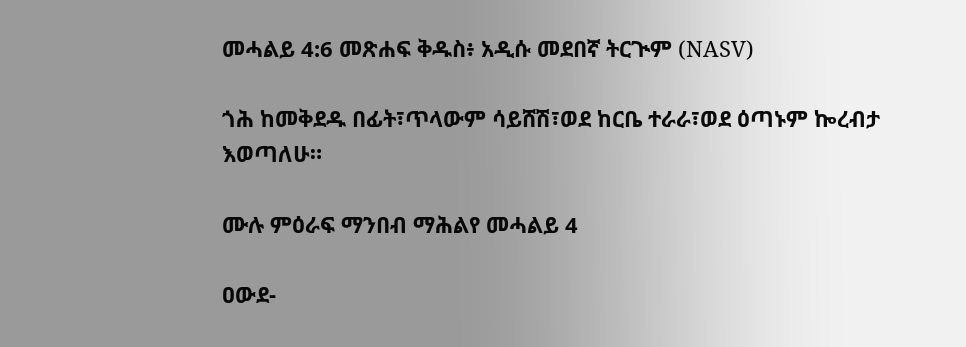መሓልይ 4:6 መጽሐፍ ቅዱስ፥ አዲሱ መደበኛ ትርጒም (NASV)

ጎሕ ከመቅደዱ በፊት፣ጥላውም ሳይሸሽ፣ወደ ከርቤ ተራራ፣ወደ ዕጣኑም ኰረብታ እወጣለሁ።

ሙሉ ምዕራፍ ማንበብ ማሕልየ መሓልይ 4

ዐውደ-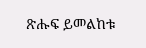ጽሑፍ ይመልከቱ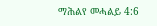ማሕልየ መሓልይ 4:6